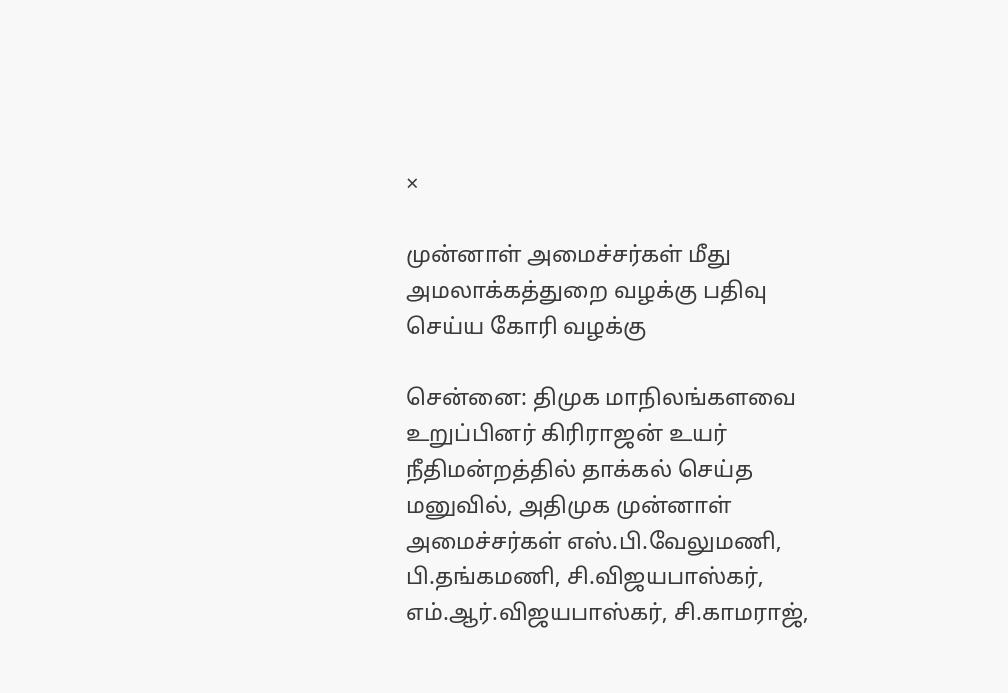×

முன்னாள் அமைச்சர்கள் மீது அமலாக்கத்துறை வழக்கு பதிவு செய்ய கோரி வழக்கு

சென்னை: திமுக மாநிலங்களவை உறுப்பினர் கிரிராஜன் உயர் நீதிமன்றத்தில் தாக்கல் செய்த மனுவில், அதிமுக முன்னாள் அமைச்சர்கள் எஸ்.பி.வேலுமணி, பி.தங்கமணி, சி.விஜயபாஸ்கர், எம்.ஆர்.விஜயபாஸ்கர், சி.காமராஜ்,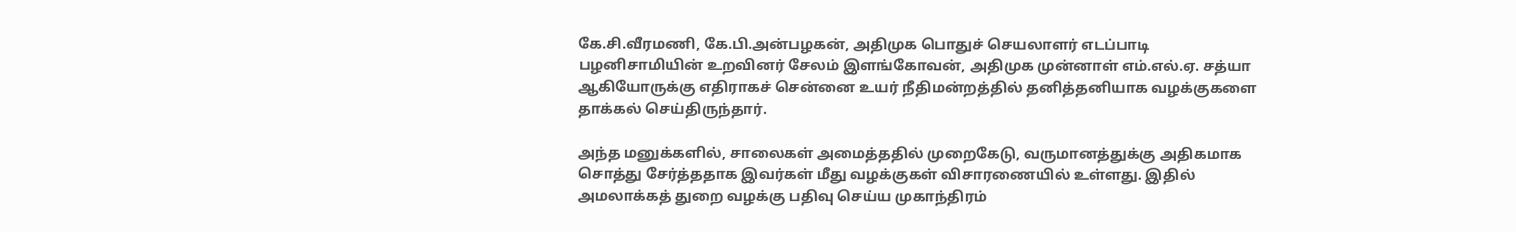கே.சி.வீரமணி, கே.பி.அன்பழகன், அதிமுக பொதுச் செயலாளர் எடப்பாடி பழனிசாமியின் உறவினர் சேலம் இளங்கோவன், அதிமுக முன்னாள் எம்.எல்.ஏ. சத்யா ஆகியோருக்கு எதிராகச் சென்னை உயர் நீதிமன்றத்தில் தனித்தனியாக வழக்குகளை தாக்கல் செய்திருந்தார்.

அந்த மனுக்களில், சாலைகள் அமைத்ததில் முறைகேடு, வருமானத்துக்கு அதிகமாக சொத்து சேர்த்ததாக இவர்கள் மீது வழக்குகள் விசாரணையில் உள்ளது. இதில் அமலாக்கத் துறை வழக்கு பதிவு செய்ய முகாந்திரம்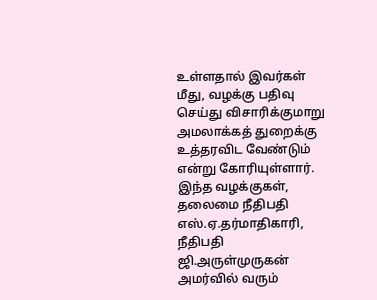உள்ளதால் இவர்கள் மீது, வழக்கு பதிவு செய்து விசாரிக்குமாறு அமலாக்கத் துறைக்கு உத்தரவிட வேண்டும் என்று கோரியுள்ளார். இந்த வழக்குகள், தலைமை நீதிபதி எஸ்.ஏ.தர்மாதிகாரி, நீதிபதி ஜி.அருள்முருகன் அமர்வில் வரும்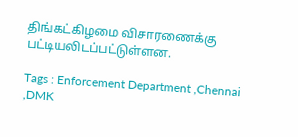திங்கட்கிழமை விசாரணைக்கு பட்டியலிடப்பட்டுள்ளன.

Tags : Enforcement Department ,Chennai ,DMK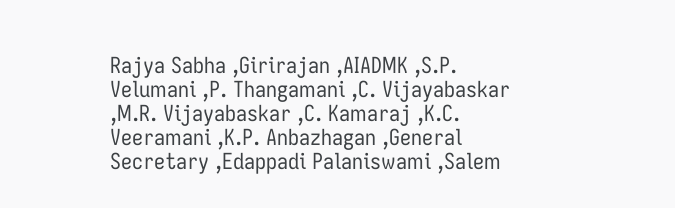Rajya Sabha ,Girirajan ,AIADMK ,S.P. Velumani ,P. Thangamani ,C. Vijayabaskar ,M.R. Vijayabaskar ,C. Kamaraj ,K.C. Veeramani ,K.P. Anbazhagan ,General Secretary ,Edappadi Palaniswami ,Salem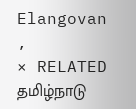Elangovan ,
× RELATED தமிழ்நாடு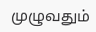முழுவதும்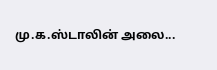மு.க.ஸ்டாலின் அலை...